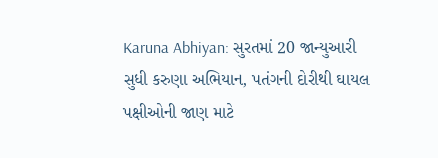Karuna Abhiyan: સુરતમાં 20 જાન્યુઆરી સુધી કરુણા અભિયાન, પતંગની દોરીથી ઘાયલ પક્ષીઓની જાણ માટે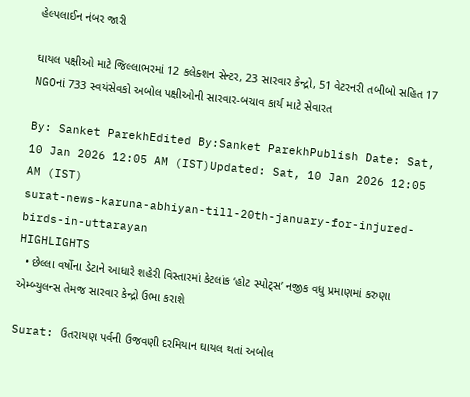હેલ્પલાઈન નંબર જારી

ઘાયલ પક્ષીઓ માટે જિલ્લાભરમાં 12 કલેક્શન સેન્ટર, 23 સારવાર કેન્દ્રો, 51 વેટરનરી તબીબો સહિત 17 NGOનાં 733 સ્વયંસેવકો અબોલ પક્ષીઓની સારવાર-બચાવ કાર્ય માટે સેવારત

By: Sanket ParekhEdited By:Sanket ParekhPublish Date: Sat, 10 Jan 2026 12:05 AM (IST)Updated: Sat, 10 Jan 2026 12:05 AM (IST)
surat-news-karuna-abhiyan-till-20th-january-for-injured-birds-in-uttarayan
HIGHLIGHTS
  • છેલ્લા વર્ષોના ડેટાને આધારે શહેરી વિસ્તારમાં કેટલાંક ‘હોટ સ્પોટ્સ’ નજીક વધુ પ્રમાણમાં કરુણા એમ્બ્યુલન્સ તેમજ સારવાર કેન્દ્રો ઉભા કરાશે

Surat: ઉતરાયણ પર્વની ઉજવણી દરમિયાન ઘાયલ થતાં અબોલ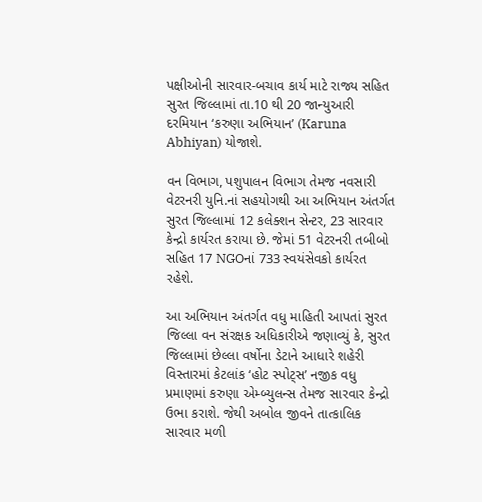પક્ષીઓની સારવાર-બચાવ કાર્ય માટે રાજ્ય સહિત સુરત જિલ્લામાં તા.10 થી 20 જાન્યુઆરી દરમિયાન ‘કરુણા અભિયાન’ (Karuna Abhiyan) યોજાશે.

વન વિભાગ, પશુપાલન વિભાગ તેમજ નવસારી વેટરનરી યુનિ.નાં સહયોગથી આ અભિયાન અંતર્ગત સુરત જિલ્લામાં 12 કલેક્શન સેન્ટર, 23 સારવાર કેન્દ્રો કાર્યરત કરાયા છે. જેમાં 51 વેટરનરી તબીબો સહિત 17 NGOનાં 733 સ્વયંસેવકો કાર્યરત રહેશે.

આ અભિયાન અંતર્ગત વધુ માહિતી આપતાં સુરત જિલ્લા વન સંરક્ષક અધિકારીએ જણાવ્યું કે, સુરત જિલ્લામાં છેલ્લા વર્ષોના ડેટાને આધારે શહેરી વિસ્તારમાં કેટલાંક ‘હોટ સ્પોટ્સ’ નજીક વધુ પ્રમાણમાં કરુણા એમ્બ્યુલન્સ તેમજ સારવાર કેન્દ્રો ઉભા કરાશે. જેથી અબોલ જીવને તાત્કાલિક સારવાર મળી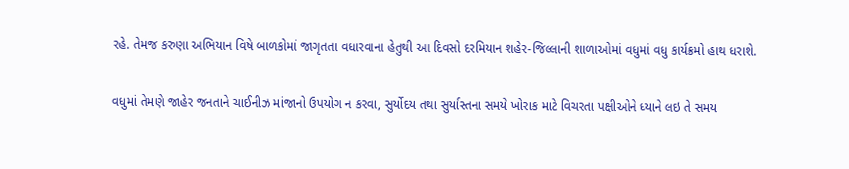રહે. તેમજ કરુણા અભિયાન વિષે બાળકોમાં જાગૃતતા વધારવાના હેતુથી આ દિવસો દરમિયાન શહેર-જિલ્લાની શાળાઓમાં વધુમાં વધુ કાર્યક્રમો હાથ ધરાશે.

વધુમાં તેમણે જાહેર જનતાને ચાઈનીઝ માંજાનો ઉપયોગ ન કરવા, સુર્યોદય તથા સુર્યાસ્તના સમયે ખોરાક માટે વિચરતા પક્ષીઓને ધ્યાને લઇ તે સમય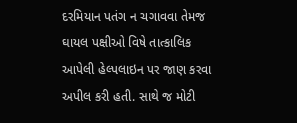દરમિયાન પતંગ ન ચગાવવા તેમજ ઘાયલ પક્ષીઓ વિષે તાત્કાલિક આપેલી હેલ્પલાઇન પર જાણ કરવા અપીલ કરી હતી. સાથે જ મોટી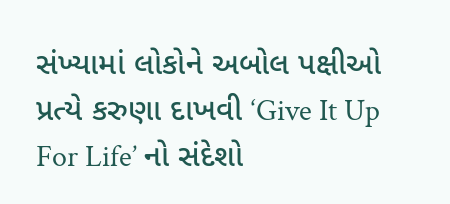સંખ્યામાં લોકોને અબોલ પક્ષીઓ પ્રત્યે કરુણા દાખવી ‘Give It Up For Life’ નો સંદેશો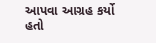આપવા આગ્રહ કર્યો હતો